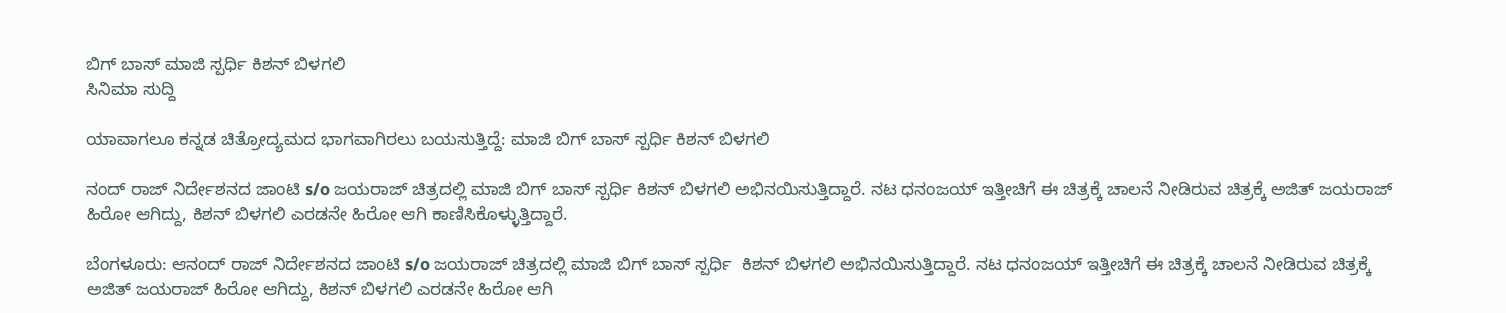ಬಿಗ್ ಬಾಸ್ ಮಾಜಿ ಸ್ಪರ್ಧಿ ಕಿಶನ್ ಬಿಳಗಲಿ
ಸಿನಿಮಾ ಸುದ್ದಿ

ಯಾವಾಗಲೂ ಕನ್ನಡ ಚಿತ್ರೋದ್ಯಮದ ಭಾಗವಾಗಿರಲು ಬಯಸುತ್ತಿದ್ದೆ: ಮಾಜಿ ಬಿಗ್ ಬಾಸ್ ಸ್ಪರ್ಧಿ ಕಿಶನ್ ಬಿಳಗಲಿ

ನಂದ್ ರಾಜ್ ನಿರ್ದೇಶನದ ಜಾಂಟಿ s/o ಜಯರಾಜ್ ಚಿತ್ರದಲ್ಲಿ ಮಾಜಿ ಬಿಗ್ ಬಾಸ್ ಸ್ಪರ್ಧಿ ಕಿಶನ್ ಬಿಳಗಲಿ ಅಭಿನಯಿಸುತ್ತಿದ್ದಾರೆ. ನಟ ಧನಂಜಯ್ ಇತ್ತೀಚಿಗೆ ಈ ಚಿತ್ರಕ್ಕೆ ಚಾಲನೆ ನೀಡಿರುವ ಚಿತ್ರಕ್ಕೆ ಅಜಿತ್ ಜಯರಾಜ್ ಹಿರೋ ಆಗಿದ್ದು, ಕಿಶನ್ ಬಿಳಗಲಿ ಎರಡನೇ ಹಿರೋ ಆಗಿ ಕಾಣಿಸಿಕೊಳ್ಳುತ್ತಿದ್ದಾರೆ.

ಬೆಂಗಳೂರು: ಆನಂದ್ ರಾಜ್ ನಿರ್ದೇಶನದ ಜಾಂಟಿ s/o ಜಯರಾಜ್ ಚಿತ್ರದಲ್ಲಿ ಮಾಜಿ ಬಿಗ್ ಬಾಸ್ ಸ್ಪರ್ಧಿ  ಕಿಶನ್ ಬಿಳಗಲಿ ಅಭಿನಯಿಸುತ್ತಿದ್ದಾರೆ. ನಟ ಧನಂಜಯ್ ಇತ್ತೀಚಿಗೆ ಈ ಚಿತ್ರಕ್ಕೆ ಚಾಲನೆ ನೀಡಿರುವ ಚಿತ್ರಕ್ಕೆ ಅಜಿತ್ ಜಯರಾಜ್ ಹಿರೋ ಆಗಿದ್ದು, ಕಿಶನ್ ಬಿಳಗಲಿ ಎರಡನೇ ಹಿರೋ ಆಗಿ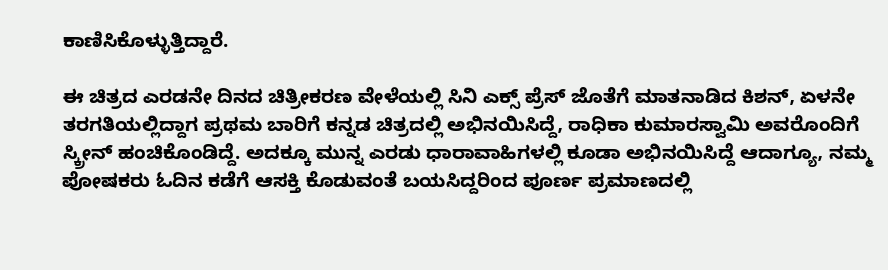ಕಾಣಿಸಿಕೊಳ್ಳುತ್ತಿದ್ದಾರೆ.

ಈ ಚಿತ್ರದ ಎರಡನೇ ದಿನದ ಚಿತ್ರೀಕರಣ ವೇಳೆಯಲ್ಲಿ ಸಿನಿ ಎಕ್ಸ್ ಪ್ರೆಸ್ ಜೊತೆಗೆ ಮಾತನಾಡಿದ ಕಿಶನ್, ಏಳನೇ ತರಗತಿಯಲ್ಲಿದ್ದಾಗ ಪ್ರಥಮ ಬಾರಿಗೆ ಕನ್ನಡ ಚಿತ್ರದಲ್ಲಿ ಅಭಿನಯಿಸಿದ್ದೆ, ರಾಧಿಕಾ ಕುಮಾರಸ್ವಾಮಿ ಅವರೊಂದಿಗೆ ಸ್ಕ್ರೀನ್ ಹಂಚಿಕೊಂಡಿದ್ದೆ. ಅದಕ್ಕೂ ಮುನ್ನ ಎರಡು ಧಾರಾವಾಹಿಗಳಲ್ಲಿ ಕೂಡಾ ಅಭಿನಯಿಸಿದ್ದೆ ಆದಾಗ್ಯೂ, ನಮ್ಮ ಪೋಷಕರು ಓದಿನ ಕಡೆಗೆ ಆಸಕ್ತಿ ಕೊಡುವಂತೆ ಬಯಸಿದ್ದರಿಂದ ಪೂರ್ಣ ಪ್ರಮಾಣದಲ್ಲಿ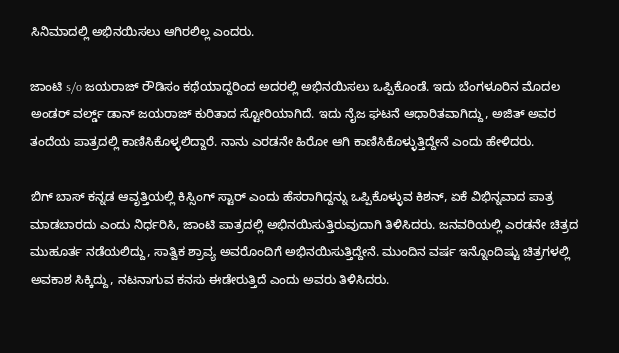ಸಿನಿಮಾದಲ್ಲಿ ಅಭಿನಯಿಸಲು ಆಗಿರಲಿಲ್ಲ ಎಂದರು.

ಜಾಂಟಿ s/o ಜಯರಾಜ್ ರೌಡಿಸಂ ಕಥೆಯಾದ್ದರಿಂದ ಅದರಲ್ಲಿ ಅಭಿನಯಿಸಲು ಒಪ್ಪಿಕೊಂಡೆ. ಇದು ಬೆಂಗಳೂರಿನ ಮೊದಲ ಅಂಡರ್ ವರ್ಲ್ಡ್ ಡಾನ್ ಜಯರಾಜ್ ಕುರಿತಾದ ಸ್ಟೋರಿಯಾಗಿದೆ. ಇದು ನೈಜ ಘಟನೆ ಆಧಾರಿತವಾಗಿದ್ದು, ಅಜಿತ್ ಅವರ ತಂದೆಯ ಪಾತ್ರದಲ್ಲಿ ಕಾಣಿಸಿಕೊಳ್ಳಲಿದ್ದಾರೆ. ನಾನು ಎರಡನೇ ಹಿರೋ ಆಗಿ ಕಾಣಿಸಿಕೊಳ್ಳುತ್ತಿದ್ದೇನೆ ಎಂದು ಹೇಳಿದರು.

ಬಿಗ್ ಬಾಸ್ ಕನ್ನಡ ಆವೃತ್ತಿಯಲ್ಲಿ ಕಿಸ್ಸಿಂಗ್ ಸ್ಟಾರ್ ಎಂದು ಹೆಸರಾಗಿದ್ದನ್ನು ಒಪ್ಪಿಕೊಳ್ಳುವ ಕಿಶನ್, ಏಕೆ ವಿಭಿನ್ನವಾದ ಪಾತ್ರ ಮಾಡಬಾರದು ಎಂದು ನಿರ್ಧರಿಸಿ, ಜಾಂಟಿ ಪಾತ್ರದಲ್ಲಿ ಅಭಿನಯಿಸುತ್ತಿರುವುದಾಗಿ ತಿಳಿಸಿದರು. ಜನವರಿಯಲ್ಲಿ ಎರಡನೇ ಚಿತ್ರದ ಮುಹೂರ್ತ ನಡೆಯಲಿದ್ದು, ಸಾತ್ವಿಕ ಶ್ರಾವ್ಯ ಅವರೊಂದಿಗೆ ಅಭಿನಯಿಸುತ್ತಿದ್ದೇನೆ. ಮುಂದಿನ ವರ್ಷ ಇನ್ನೊಂದಿಷ್ಟು ಚಿತ್ರಗಳಲ್ಲಿ ಅವಕಾಶ ಸಿಕ್ಕಿದ್ದು, ನಟನಾಗುವ ಕನಸು ಈಡೇರುತ್ತಿದೆ ಎಂದು ಅವರು ತಿಳಿಸಿದರು.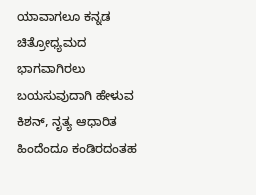ಯಾವಾಗಲೂ ಕನ್ನಡ ಚಿತ್ರೋಧ್ಯಮದ ಭಾಗವಾಗಿರಲು ಬಯಸುವುದಾಗಿ ಹೇಳುವ ಕಿಶನ್, ನೃತ್ಯ ಆಧಾರಿತ ಹಿಂದೆಂದೂ ಕಂಡಿರದಂತಹ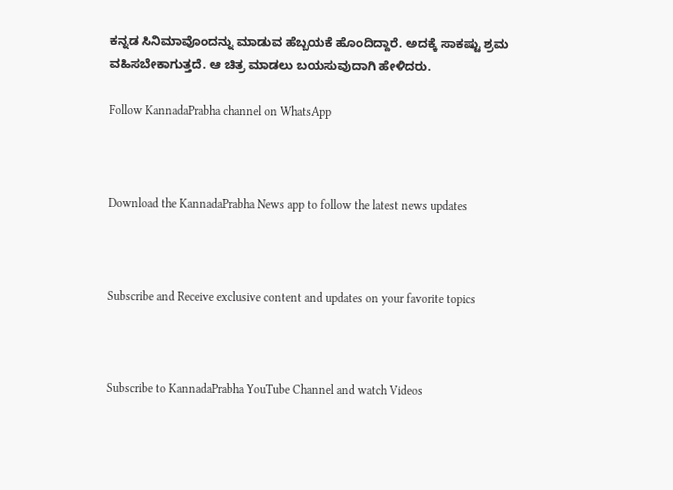ಕನ್ನಡ ಸಿನಿಮಾವೊಂದನ್ನು ಮಾಡುವ ಹೆಬ್ಬಯಕೆ ಹೊಂದಿದ್ದಾರೆ. ಅದಕ್ಕೆ ಸಾಕಷ್ಟು ಶ್ರಮ ವಹಿಸಬೇಕಾಗುತ್ತದೆ. ಆ ಚಿತ್ರ ಮಾಡಲು ಬಯಸುವುದಾಗಿ ಹೇಳಿದರು.

Follow KannadaPrabha channel on WhatsApp



Download the KannadaPrabha News app to follow the latest news updates



Subscribe and Receive exclusive content and updates on your favorite topics



Subscribe to KannadaPrabha YouTube Channel and watch Videos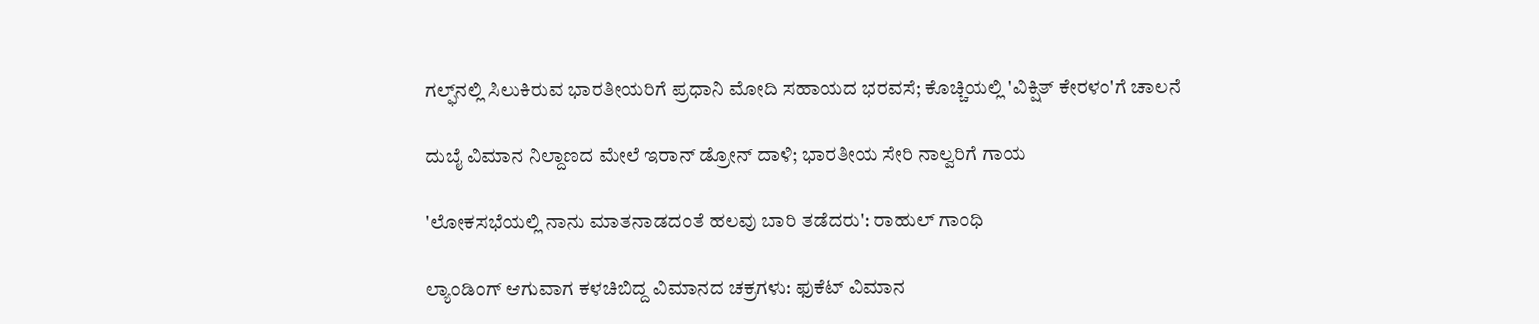ಗಲ್ಫ್‌ನಲ್ಲಿ ಸಿಲುಕಿರುವ ಭಾರತೀಯರಿಗೆ ಪ್ರಧಾನಿ ಮೋದಿ ಸಹಾಯದ ಭರವಸೆ; ಕೊಚ್ಚಿಯಲ್ಲಿ 'ವಿಕ್ಷಿತ್ ಕೇರಳಂ'ಗೆ ಚಾಲನೆ

ದುಬೈ ವಿಮಾನ ನಿಲ್ದಾಣದ ಮೇಲೆ ಇರಾನ್ ಡ್ರೋನ್‌ ದಾಳಿ; ಭಾರತೀಯ ಸೇರಿ ನಾಲ್ವರಿಗೆ ಗಾಯ

'ಲೋಕಸಭೆಯಲ್ಲಿ ನಾನು ಮಾತನಾಡದಂತೆ ಹಲವು ಬಾರಿ ತಡೆದರು': ರಾಹುಲ್ ಗಾಂಧಿ

ಲ್ಯಾಂಡಿಂಗ್ ಆಗುವಾಗ ಕಳಚಿಬಿದ್ದ ವಿಮಾನದ ಚಕ್ರಗಳು: ಫುಕೆಟ್ ವಿಮಾನ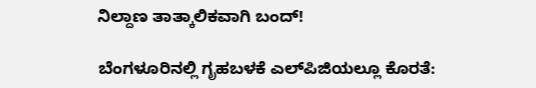ನಿಲ್ದಾಣ ತಾತ್ಕಾಲಿಕವಾಗಿ ಬಂದ್!

ಬೆಂಗಳೂರಿನಲ್ಲಿ ಗೃಹಬಳಕೆ ಎಲ್‌ಪಿಜಿಯಲ್ಲೂ ಕೊರತೆ: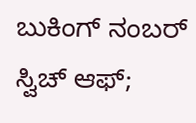ಬುಕಿಂಗ್ ನಂಬರ್ ಸ್ವಿಚ್ ಆಫ್;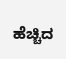ಹೆಚ್ಚಿದ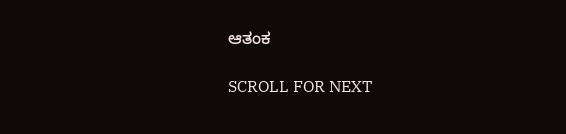ಆತಂಕ

SCROLL FOR NEXT